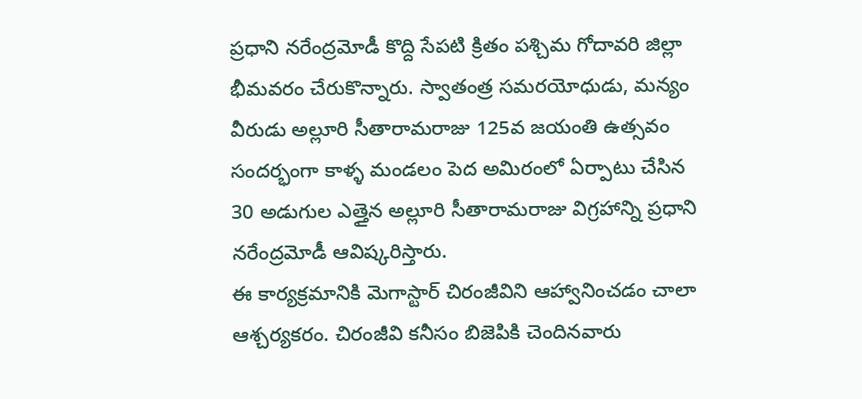ప్రధాని నరేంద్రమోడీ కొద్ది సేపటి క్రితం పశ్చిమ గోదావరి జిల్లా భీమవరం చేరుకొన్నారు. స్వాతంత్ర సమరయోధుడు, మన్యం వీరుడు అల్లూరి సీతారామరాజు 125వ జయంతి ఉత్సవం సందర్భంగా కాళ్ళ మండలం పెద అమిరంలో ఏర్పాటు చేసిన 30 అడుగుల ఎత్తైన అల్లూరి సీతారామరాజు విగ్రహాన్ని ప్రధాని నరేంద్రమోడీ ఆవిష్కరిస్తారు.
ఈ కార్యక్రమానికి మెగాస్టార్ చిరంజీవిని ఆహ్వానించడం చాలా ఆశ్చర్యకరం. చిరంజీవి కనీసం బిజెపికి చెందినవారు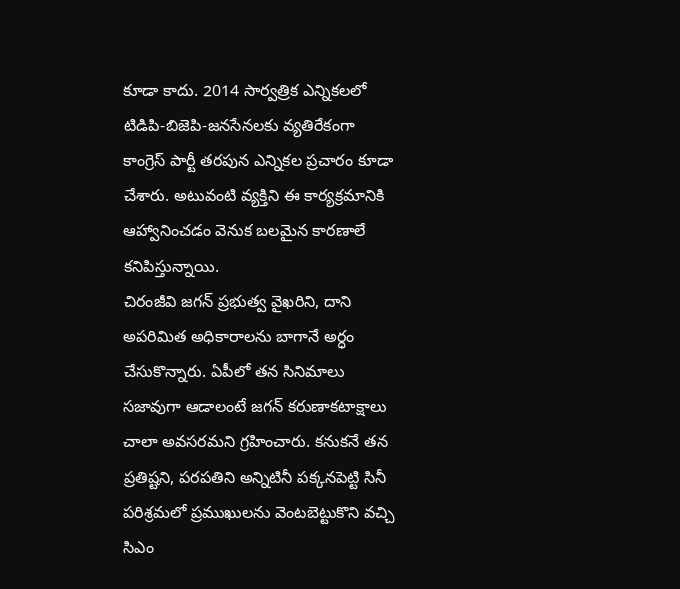కూడా కాదు. 2014 సార్వత్రిక ఎన్నికలలో టిడిపి-బిజెపి-జనసేనలకు వ్యతిరేకంగా కాంగ్రెస్ పార్టీ తరపున ఎన్నికల ప్రచారం కూడా చేశారు. అటువంటి వ్యక్తిని ఈ కార్యక్రమానికి ఆహ్వానించడం వెనుక బలమైన కారణాలే కనిపిస్తున్నాయి.
చిరంజీవి జగన్ ప్రభుత్వ వైఖరిని, దాని అపరిమిత అధికారాలను బాగానే అర్ధం చేసుకొన్నారు. ఏపీలో తన సినిమాలు సజావుగా ఆడాలంటే జగన్ కరుణాకటాక్షాలు చాలా అవసరమని గ్రహించారు. కనుకనే తన ప్రతిష్టని, పరపతిని అన్నిటినీ పక్కనపెట్టి సినీ పరిశ్రమలో ప్రముఖులను వెంటబెట్టుకొని వచ్చి సిఎం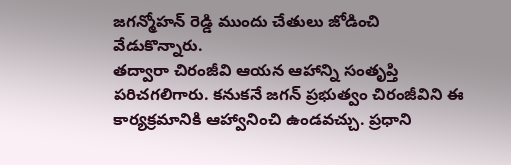జగన్మోహన్ రెడ్డి ముందు చేతులు జోడించి వేడుకొన్నారు.
తద్వారా చిరంజీవి ఆయన ఆహాన్ని సంతృప్తి పరిచగలిగారు. కనుకనే జగన్ ప్రభుత్వం చిరంజీవిని ఈ కార్యక్రమానికి ఆహ్వానించి ఉండవచ్చు. ప్రధాని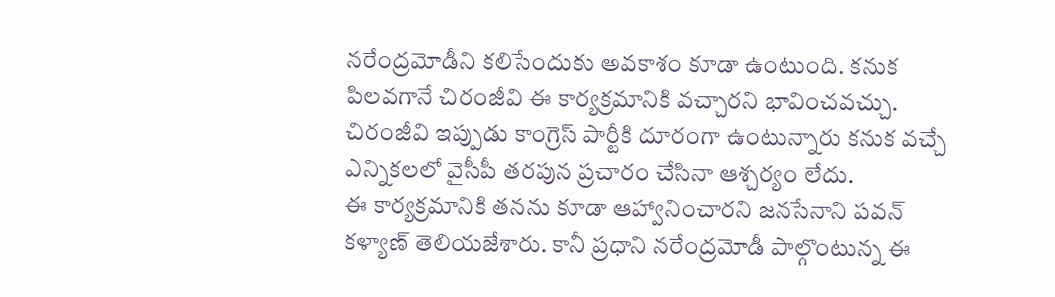నరేంద్రమోడీని కలిసేందుకు అవకాశం కూడా ఉంటుంది. కనుక పిలవగానే చిరంజీవి ఈ కార్యక్రమానికి వచ్చారని భావించవచ్చు. చిరంజీవి ఇప్పుడు కాంగ్రెస్ పార్టీకి దూరంగా ఉంటున్నారు కనుక వచ్చే ఎన్నికలలో వైసీపీ తరపున ప్రచారం చేసినా ఆశ్చర్యం లేదు.
ఈ కార్యక్రమానికి తనను కూడా ఆహ్వానించారని జనసేనాని పవన్ కళ్యాణ్ తెలియజేశారు. కానీ ప్రధాని నరేంద్రమోడీ పాల్గొంటున్న ఈ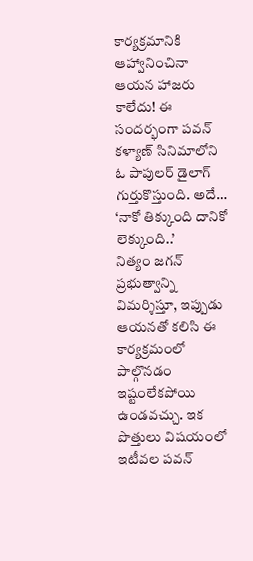కార్యక్రమానికి ఆహ్వానించినా ఆయన హాజరు కాలేదు! ఈ సందర్భంగా పవన్ కళ్యాణ్ సినిమాలోని ఓ పాపులర్ డైలాగ్ గుర్తుకొస్తుంది. అదే… ‘నాకో తిక్కుంది దానికో లెక్కుంది..’
నిత్యం జగన్ ప్రభుత్వాన్ని విమర్శిస్తూ, ఇప్పుడు ఆయనతో కలిసి ఈ కార్యక్రమంలో పాల్గొనడం ఇష్టంలేకపోయి ఉండవచ్చు. ఇక పొత్తులు విషయంలో ఇటీవల పవన్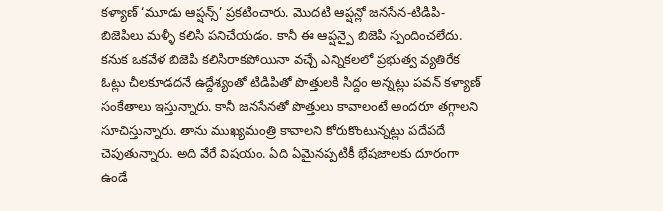కళ్యాణ్ ‘మూడు ఆప్షన్స్’ ప్రకటించారు. మొదటి ఆప్షన్లో జనసేన-టిడిపి-బిజెపిలు మళ్ళీ కలిసి పనిచేయడం. కానీ ఈ ఆప్షన్పై బిజెపి స్పందించలేదు.
కనుక ఒకవేళ బిజెపి కలిసిరాకపోయినా వచ్చే ఎన్నికలలో ప్రభుత్వ వ్యతిరేక ఓట్లు చీలకూడదనే ఉద్దేశ్యంతో టిడిపితో పొత్తులకి సిద్దం అన్నట్లు పవన్ కళ్యాణ్ సంకేతాలు ఇస్తున్నారు. కానీ జనసేనతో పొత్తులు కావాలంటే అందరూ తగ్గాలని సూచిస్తున్నారు. తాను ముఖ్యమంత్రి కావాలని కోరుకొంటున్నట్లు పదేపదే చెపుతున్నారు. అది వేరే విషయం. ఏది ఏమైనప్పటికీ భేషజాలకు దూరంగా ఉండే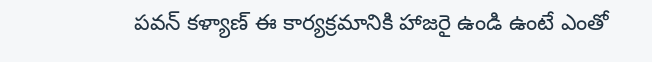పవన్ కళ్యాణ్ ఈ కార్యక్రమానికి హాజరై ఉండి ఉంటే ఎంతో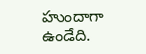హుందాగా ఉండేది.